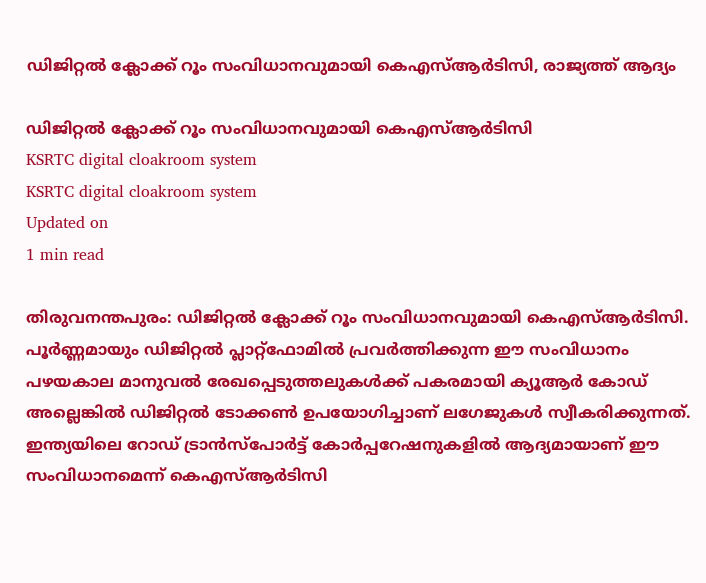ഡിജിറ്റല്‍ ക്ലോക്ക് റൂം സംവിധാനവുമായി കെഎസ്ആര്‍ടിസി, രാജ്യത്ത് ആദ്യം

ഡിജിറ്റല്‍ ക്ലോക്ക് റൂം സംവിധാനവുമായി കെഎസ്ആര്‍ടിസി
KSRTC digital cloakroom system
KSRTC digital cloakroom system
Updated on
1 min read

തിരുവനന്തപുരം: ഡിജിറ്റല്‍ ക്ലോക്ക് റൂം സംവിധാനവുമായി കെഎസ്ആര്‍ടിസി. പൂര്‍ണ്ണമായും ഡിജിറ്റല്‍ പ്ലാറ്റ്ഫോമില്‍ പ്രവര്‍ത്തിക്കുന്ന ഈ സംവിധാനം പഴയകാല മാനുവല്‍ രേഖപ്പെടുത്തലുകള്‍ക്ക് പകരമായി ക്യൂആര്‍ കോഡ് അല്ലെങ്കില്‍ ഡിജിറ്റല്‍ ടോക്കണ്‍ ഉപയോഗിച്ചാണ് ലഗേജുകള്‍ സ്വീകരിക്കുന്നത്. ഇന്ത്യയിലെ റോഡ് ട്രാന്‍സ്പോര്‍ട്ട് കോര്‍പ്പറേഷനുകളില്‍ ആദ്യമായാണ് ഈ സംവിധാനമെന്ന് കെഎസ്ആര്‍ടിസി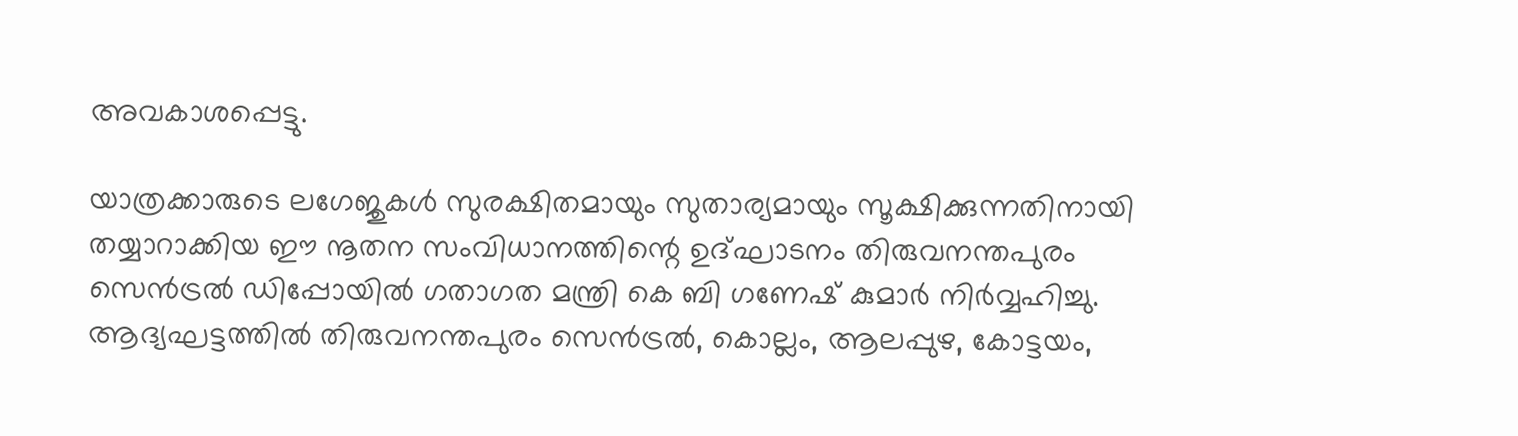അവകാശപ്പെട്ടു.

യാത്രക്കാരുടെ ലഗേജുകള്‍ സുരക്ഷിതമായും സുതാര്യമായും സൂക്ഷിക്കുന്നതിനായി തയ്യാറാക്കിയ ഈ നൂതന സംവിധാനത്തിന്റെ ഉദ്ഘാടനം തിരുവനന്തപുരം സെന്‍ട്രല്‍ ഡിപ്പോയില്‍ ഗതാഗത മന്ത്രി കെ ബി ഗണേഷ് കുമാര്‍ നിര്‍വ്വഹിച്ചു. ആദ്യഘട്ടത്തില്‍ തിരുവനന്തപുരം സെന്‍ട്രല്‍, കൊല്ലം, ആലപ്പുഴ, കോട്ടയം,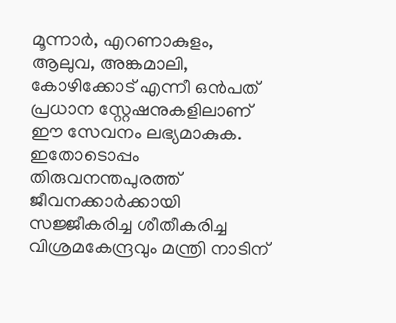മൂന്നാര്‍, എറണാകുളം, ആലുവ, അങ്കമാലി, കോഴിക്കോട് എന്നീ ഒന്‍പത് പ്രധാന സ്റ്റേഷനുകളിലാണ് ഈ സേവനം ലഭ്യമാകുക. ഇതോടൊപ്പം തിരുവനന്തപുരത്ത് ജീവനക്കാര്‍ക്കായി സജ്ജീകരിച്ച ശീതീകരിച്ച വിശ്രമകേന്ദ്രവും മന്ത്രി നാടിന്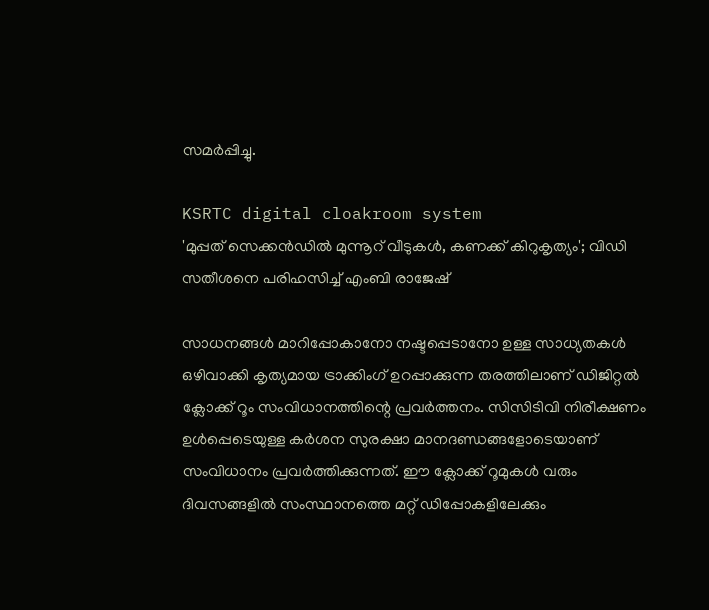സമര്‍പ്പിച്ചു.

KSRTC digital cloakroom system
'മുപ്പത് സെക്കന്‍ഡില്‍ മുന്നൂറ് വീടുകള്‍, കണക്ക് കിറുകൃത്യം'; വിഡി സതീശനെ പരിഹസിച്ച് എംബി രാജേഷ്

സാധനങ്ങള്‍ മാറിപ്പോകാനോ നഷ്ടപ്പെടാനോ ഉള്ള സാധ്യതകള്‍ ഒഴിവാക്കി കൃത്യമായ ട്രാക്കിംഗ് ഉറപ്പാക്കുന്ന തരത്തിലാണ് ഡിജിറ്റല്‍ ക്ലോക്ക് റൂം സംവിധാനത്തിന്റെ പ്രവര്‍ത്തനം. സിസിടിവി നിരീക്ഷണം ഉള്‍പ്പെടെയുള്ള കര്‍ശന സുരക്ഷാ മാനദണ്ഡങ്ങളോടെയാണ് സംവിധാനം പ്രവര്‍ത്തിക്കുന്നത്. ഈ ക്ലോക്ക് റൂമുകള്‍ വരും ദിവസങ്ങളില്‍ സംസ്ഥാനത്തെ മറ്റ് ഡിപ്പോകളിലേക്കും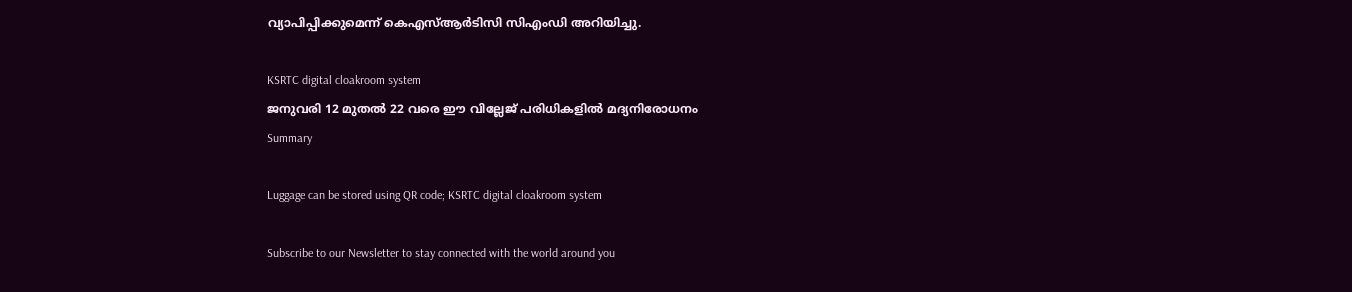വ്യാപിപ്പിക്കുമെന്ന് കെഎസ്ആര്‍ടിസി സിഎംഡി അറിയിച്ചു.

KSRTC digital cloakroom system
ജനുവരി 12 മുതല്‍ 22 വരെ ഈ വില്ലേജ് പരിധികളില്‍ മദ്യനിരോധനം
Summary

Luggage can be stored using QR code; KSRTC digital cloakroom system

Subscribe to our Newsletter to stay connected with the world around you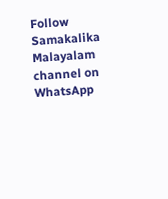Follow Samakalika Malayalam channel on WhatsApp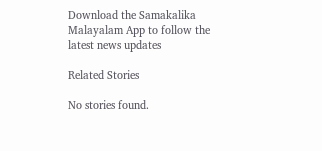Download the Samakalika Malayalam App to follow the latest news updates

Related Stories

No stories found.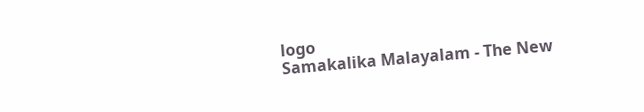logo
Samakalika Malayalam - The New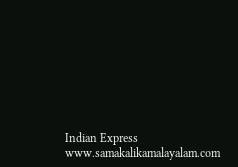Indian Express
www.samakalikamalayalam.com